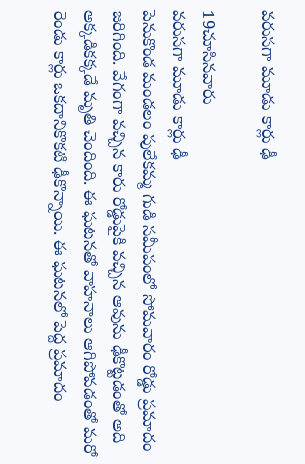వరుసగా మూడు కార్లు ఢీ

19చూసినవారు
వరుసగా మూడు కార్లు ఢీ
పెనుకొండ మండలం పులేకమ్మ గుడి సమీపంలో సోమవారం రోడ్డు ప్రమాదం జరిగింది. వేగంగా వచ్చిన కారు రోడ్డుపైకి వచ్చిన ఆవును ఢీకొట్టడంతో అది అక్కడికక్కడే మృతి చెందింది. ఈ ఘటనతో వాహనాలు ఆగిపోవడంతో మరో రెండు కార్లు ఒకదానికొకటి ఢీకొన్నాయి. ఈ ఘటనలో పెద్ద ప్రమాదం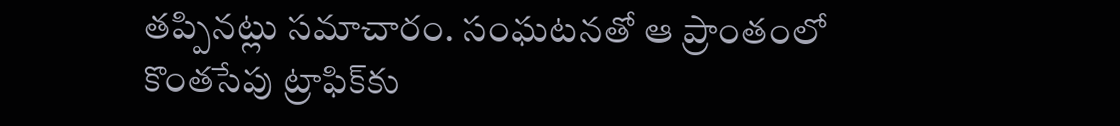తప్పినట్లు సమాచారం. సంఘటనతో ఆ ప్రాంతంలో కొంతసేపు ట్రాఫిక్‌కు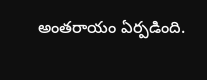అంతరాయం ఏర్పడింది.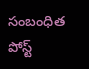సంబంధిత పోస్ట్